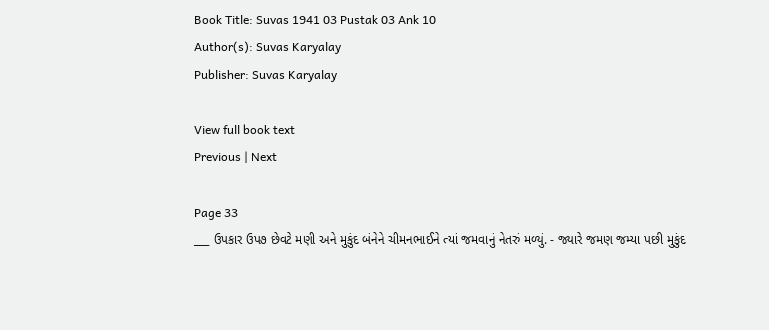Book Title: Suvas 1941 03 Pustak 03 Ank 10
Author(s): Suvas Karyalay
Publisher: Suvas Karyalay

View full book text
Previous | Next

Page 33
___ ઉપકાર ઉપ૭ છેવટે મણી અને મુકુંદ બંનેને ચીમનભાઈને ત્યાં જમવાનું નેતરું મળ્યું. - જ્યારે જમણ જમ્યા પછી મુકુંદ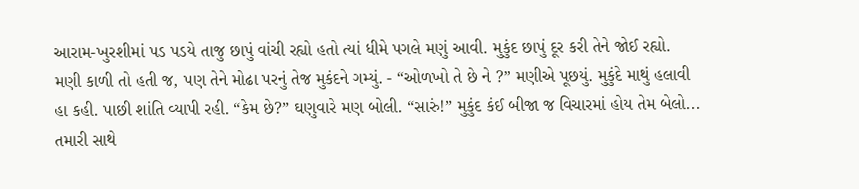આરામ-ખુરશીમાં પડ પડયે તાજુ છાપું વાંચી રહ્યો હતો ત્યાં ધીમે પગલે મણું આવી. મુકુંદ છાપું દૂર કરી તેને જોઈ રહ્યો. મણી કાળી તો હતી જ, પણ તેને મોઢા પરનું તેજ મુકંદને ગમ્યું. - “ઓળખો તે છે ને ?” મણીએ પૂછયું. મુકુંદે માથું હલાવી હા કહી. પાછી શાંતિ વ્યાપી રહી. “કેમ છે?” ઘણુવારે મણ બોલી. “સારું!” મુકુંદ કંઈ બીજા જ વિચારમાં હોય તેમ બેલો... તમારી સાથે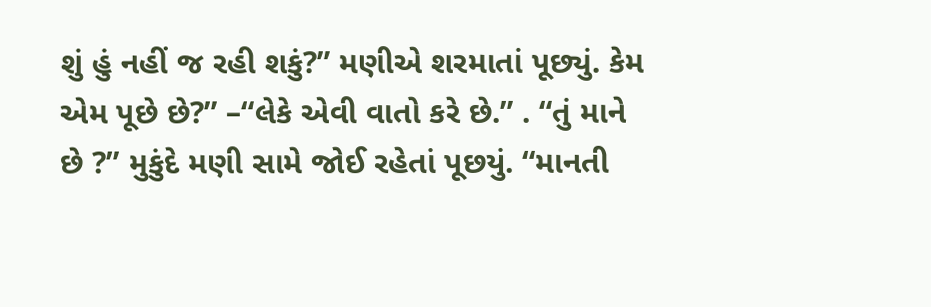શું હું નહીં જ રહી શકું?” મણીએ શરમાતાં પૂછ્યું. કેમ એમ પૂછે છે?” –“લેકે એવી વાતો કરે છે.” . “તું માને છે ?” મુકુંદે મણી સામે જોઈ રહેતાં પૂછયું. “માનતી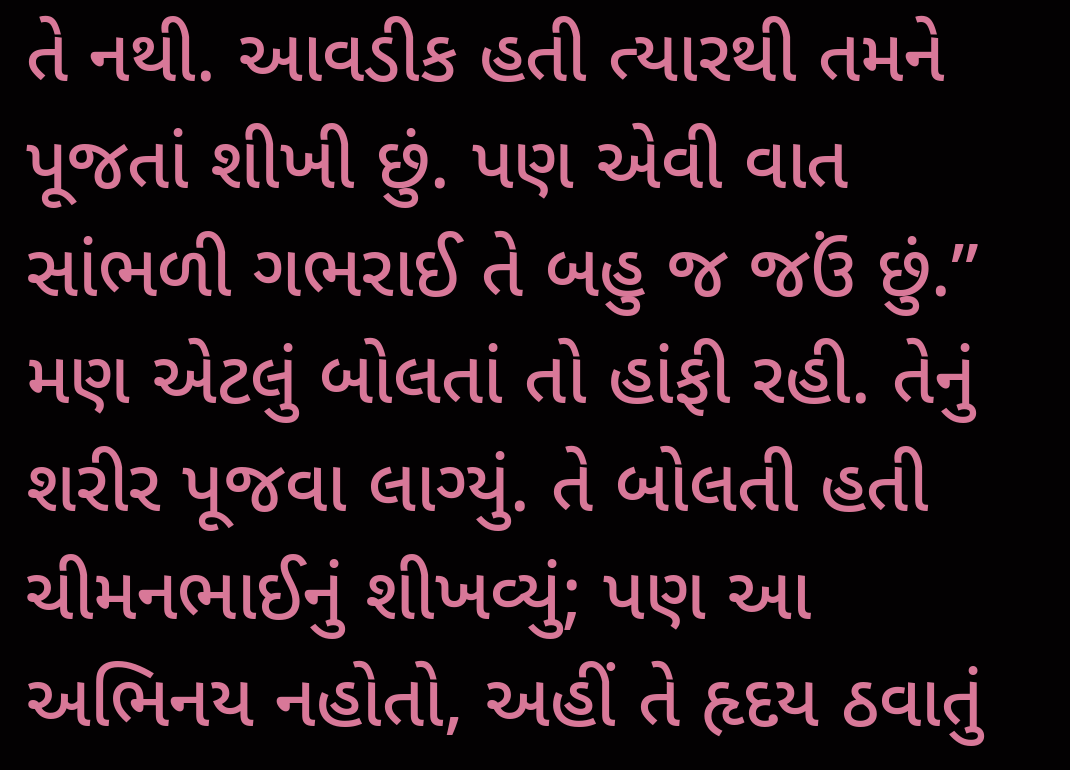તે નથી. આવડીક હતી ત્યારથી તમને પૂજતાં શીખી છું. પણ એવી વાત સાંભળી ગભરાઈ તે બહુ જ જઉં છું.” મણ એટલું બોલતાં તો હાંફી રહી. તેનું શરીર પૂજવા લાગ્યું. તે બોલતી હતી ચીમનભાઈનું શીખવ્યું; પણ આ અભિનય નહોતો, અહીં તે હૃદય ઠવાતું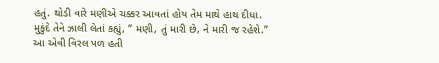હતું. થોડી વારે મણીએ ચક્કર આવતાં હોય તેમ માથે હાથ દીધા. મુકુંદે તેને ઝાલી લેતાં કહ્યું, “ મણી, તું મારી છે, ને મારી જ રહેશે.” આ એવી વિરલ પળ હતી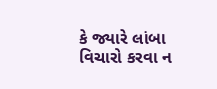કે જ્યારે લાંબા વિચારો કરવા ન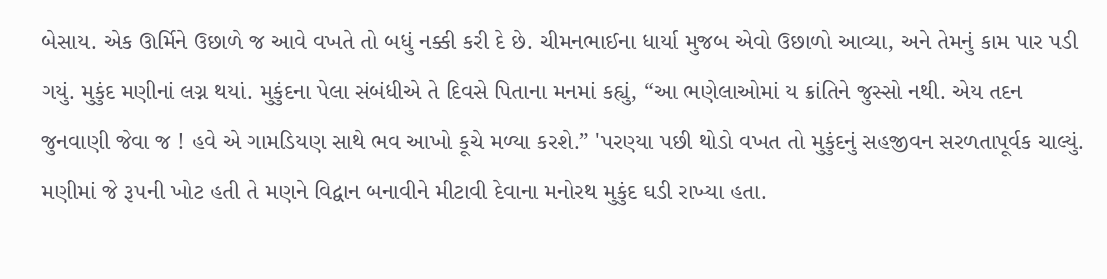બેસાય. એક ઊર્મિને ઉછાળે જ આવે વખતે તો બધું નક્કી કરી દે છે. ચીમનભાઈના ધાર્યા મુજબ એવો ઉછાળો આવ્યા, અને તેમનું કામ પાર પડી ગયું. મુકુંદ મણીનાં લગ્ન થયાં. મુકુંદના પેલા સંબંધીએ તે દિવસે પિતાના મનમાં કહ્યું, “આ ભણેલાઓમાં ય ક્રાંતિને જુસ્સો નથી. એય તદન જુનવાણી જેવા જ ! હવે એ ગામડિયણ સાથે ભવ આખો કૂચે મળ્યા કરશે.” 'પરણ્યા પછી થોડો વખત તો મુકુંદનું સહજીવન સરળતાપૂર્વક ચાલ્યું. મણીમાં જે રૂ૫ની ખોટ હતી તે મણને વિદ્વાન બનાવીને મીટાવી દેવાના મનોરથ મુકુંદ ઘડી રાખ્યા હતા.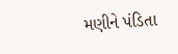મણીને પંડિતા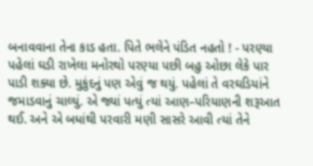બનાવવાના તેના કાડ હતા. પિતે ભલેને પંડિત નહતો ! - પરણ્યા પહેલાં ઘડી રાખેલા મનોરથો પરણ્યા પછી બહુ ઓછા લેકે પાર પાડી શક્યા છે. મુકુંદનું પણ એવું જ થયું. પહેલાં તે વરઘડિયાંને જમાડવાનું ચાલ્યું. એ જ્યાં પત્યું ત્યાં આણ–પરિયાણની શરૂઆત થઈ. અને એ બધાંથી પરવારી મણી સાસરે આવી ત્યાં તેને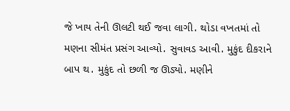જે ખાય તેની ઊલટી થઈ જવા લાગી. થોડા વખતમાં તો મણના સીમંત પ્રસંગ આવ્યો. સુવાવડ આવી. મુકુંદ દીકરાને બાપ થ. મુકુંદ તો છળી જ ઊડ્યો. મણીને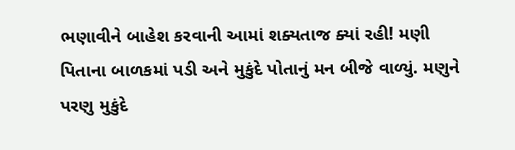ભણાવીને બાહેશ કરવાની આમાં શક્યતાજ ક્યાં રહી! મણી પિતાના બાળકમાં પડી અને મુકુંદે પોતાનું મન બીજે વાળ્યું. મણુને પરણુ મુકુંદે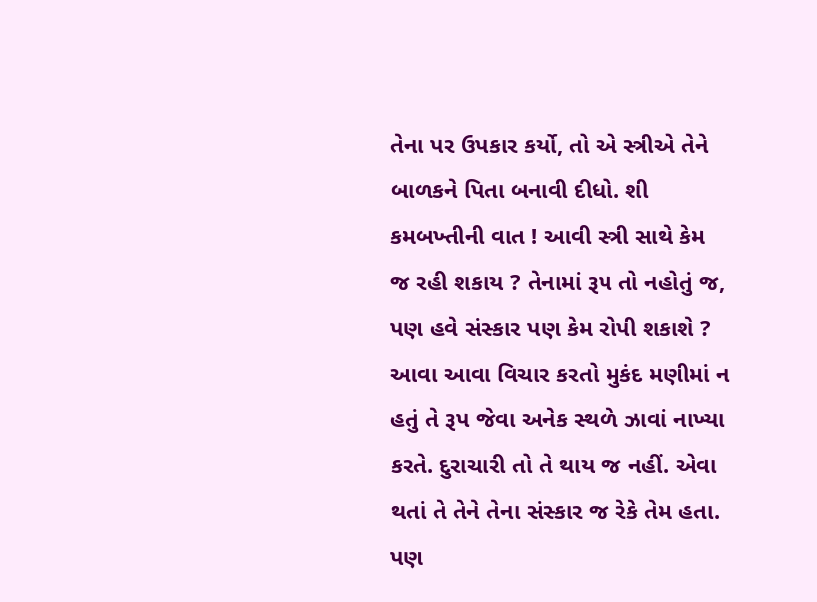તેના પર ઉપકાર કર્યો, તો એ સ્ત્રીએ તેને બાળકને પિતા બનાવી દીધો. શી કમબખ્તીની વાત ! આવી સ્ત્રી સાથે કેમ જ રહી શકાય ? તેનામાં રૂ૫ તો નહોતું જ, પણ હવે સંસ્કાર પણ કેમ રોપી શકાશે ? આવા આવા વિચાર કરતો મુકંદ મણીમાં ન હતું તે રૂપ જેવા અનેક સ્થળે ઝાવાં નાખ્યા કરતે. દુરાચારી તો તે થાય જ નહીં. એવા થતાં તે તેને તેના સંસ્કાર જ રેકે તેમ હતા. પણ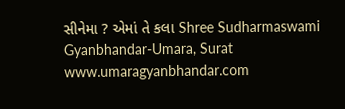સીનેમા ? એમાં તે કલા Shree Sudharmaswami Gyanbhandar-Umara, Surat www.umaragyanbhandar.com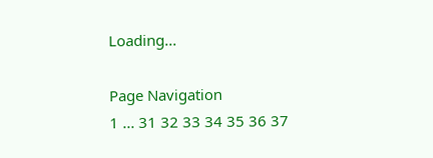Loading...

Page Navigation
1 ... 31 32 33 34 35 36 37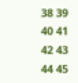38 39 40 41 42 43 44 45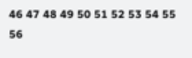46 47 48 49 50 51 52 53 54 55 56